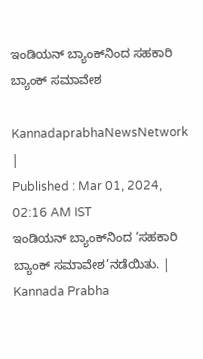ಇಂಡಿಯನ್‌ ಬ್ಯಾಂಕ್‌ನಿಂದ ಸಹಕಾರಿ ಬ್ಯಾಂಕ್ ಸಮಾವೇಶ

KannadaprabhaNewsNetwork |
Published : Mar 01, 2024, 02:16 AM IST
ಇಂಡಿಯನ್‌ ಬ್ಯಾಂಕ್‌ನಿಂದ ‘ಸಹಕಾರಿ ಬ್ಯಾಂಕ್‌ ಸಮಾವೇಶ’ನಡೆಯಿತು. | Kannada Prabha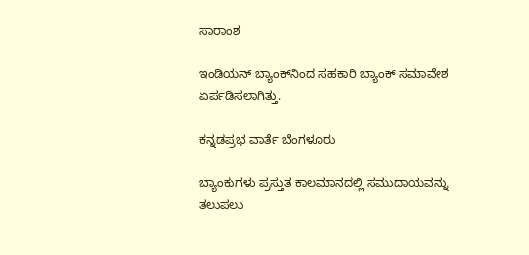ಸಾರಾಂಶ

ಇಂಡಿಯನ್‌ ಬ್ಯಾಂಕ್‌ನಿಂದ ಸಹಕಾರಿ ಬ್ಯಾಂಕ್‌ ಸಮಾವೇಶ ಏರ್ಪಡಿಸಲಾಗಿತ್ತು.

ಕನ್ನಡಪ್ರಭ ವಾರ್ತೆ ಬೆಂಗಳೂರು

ಬ್ಯಾಂಕುಗಳು ಪ್ರಸ್ತುತ ಕಾಲಮಾನದಲ್ಲಿ ಸಮುದಾಯವನ್ನು ತಲುಪಲು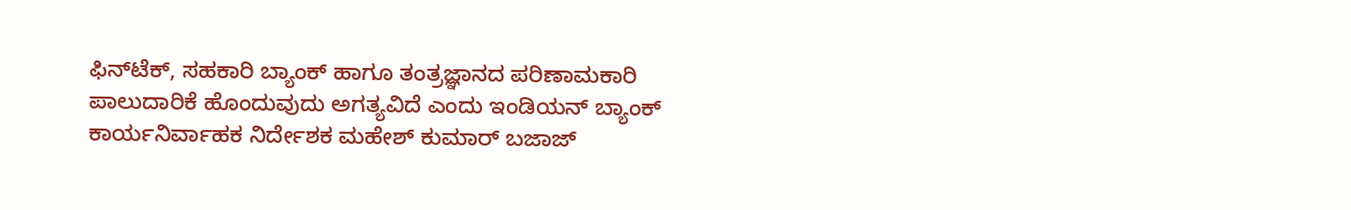ಫಿನ್‌ಟೆಕ್‌, ಸಹಕಾರಿ ಬ್ಯಾಂಕ್‌ ಹಾಗೂ ತಂತ್ರಜ್ಞಾನದ ಪರಿಣಾಮಕಾರಿ ಪಾಲುದಾರಿಕೆ ಹೊಂದುವುದು ಅಗತ್ಯವಿದೆ ಎಂದು ಇಂಡಿಯನ್‌ ಬ್ಯಾಂಕ್‌ ಕಾರ್ಯನಿರ್ವಾಹಕ ನಿರ್ದೇಶಕ ಮಹೇಶ್‌ ಕುಮಾರ್‌ ಬಜಾಜ್‌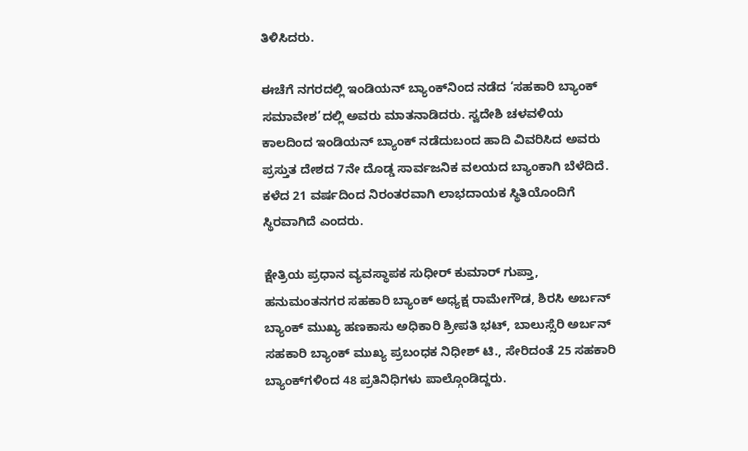ತಿಳಿಸಿದರು.

ಈಚೆಗೆ ನಗರದಲ್ಲಿ ಇಂಡಿಯನ್‌ ಬ್ಯಾಂಕ್‌ನಿಂದ ನಡೆದ ‘ಸಹಕಾರಿ ಬ್ಯಾಂಕ್‌ ಸಮಾವೇಶ’ದಲ್ಲಿ ಅವರು ಮಾತನಾಡಿದರು. ಸ್ವದೇಶಿ ಚಳವಳಿಯ ಕಾಲದಿಂದ ಇಂಡಿಯನ್‌ ಬ್ಯಾಂಕ್ ನಡೆದುಬಂದ ಹಾದಿ ವಿವರಿಸಿದ ಅವರು ಪ್ರಸ್ತುತ ದೇಶದ 7ನೇ ದೊಡ್ಡ ಸಾರ್ವಜನಿಕ ವಲಯದ ಬ್ಯಾಂಕಾಗಿ ಬೆಳೆದಿದೆ. ಕಳೆದ 21 ವರ್ಷದಿಂದ ನಿರಂತರವಾಗಿ ಲಾಭದಾಯಕ ಸ್ಥಿತಿಯೊಂದಿಗೆ ಸ್ಥಿರವಾಗಿದೆ ಎಂದರು.

ಕ್ಷೇತ್ರಿಯ ಪ್ರಧಾನ ವ್ಯವಸ್ಥಾಪಕ ಸುಧೀರ್‌ ಕುಮಾರ್‌ ಗುಪ್ತಾ, ಹನುಮಂತನಗರ ಸಹಕಾರಿ ಬ್ಯಾಂಕ್‌ ಅಧ್ಯಕ್ಷ ರಾಮೇಗೌಡ, ಶಿರಸಿ ಅರ್ಬನ್ ಬ್ಯಾಂಕ್‌ ಮುಖ್ಯ ಹಣಕಾಸು ಅಧಿಕಾರಿ ಶ್ರೀಪತಿ ಭಟ್‌, ಬಾಲುಸ್ಸೆರಿ ಅರ್ಬನ್‌ ಸಹಕಾರಿ ಬ್ಯಾಂಕ್‌ ಮುಖ್ಯ ಪ್ರಬಂಧಕ ನಿಧೀಶ್‌ ಟಿ., ಸೇರಿದಂತೆ 25 ಸಹಕಾರಿ ಬ್ಯಾಂಕ್‌ಗಳಿಂದ 48 ಪ್ರತಿನಿಧಿಗಳು ಪಾಲ್ಗೊಂಡಿದ್ದರು.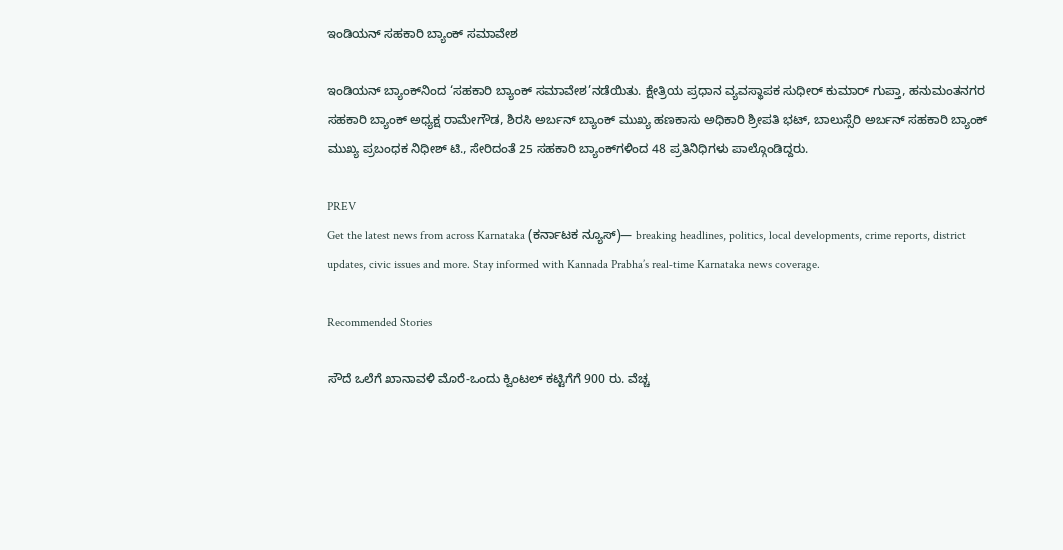ಇಂಡಿಯನ್‌ ಸಹಕಾರಿ ಬ್ಯಾಂಕ್‌ ಸಮಾವೇಶ

ಇಂಡಿಯನ್‌ ಬ್ಯಾಂಕ್‌ನಿಂದ ‘ಸಹಕಾರಿ ಬ್ಯಾಂಕ್‌ ಸಮಾವೇಶ’ನಡೆಯಿತು. ಕ್ಷೇತ್ರಿಯ ಪ್ರಧಾನ ವ್ಯವಸ್ಥಾಪಕ ಸುಧೀರ್‌ ಕುಮಾರ್‌ ಗುಪ್ತಾ, ಹನುಮಂತನಗರ ಸಹಕಾರಿ ಬ್ಯಾಂಕ್‌ ಅಧ್ಯಕ್ಷ ರಾಮೇಗೌಡ, ಶಿರಸಿ ಅರ್ಬನ್ ಬ್ಯಾಂಕ್‌ ಮುಖ್ಯ ಹಣಕಾಸು ಅಧಿಕಾರಿ ಶ್ರೀಪತಿ ಭಟ್‌, ಬಾಲುಸ್ಸೆರಿ ಅರ್ಬನ್‌ ಸಹಕಾರಿ ಬ್ಯಾಂಕ್‌ ಮುಖ್ಯ ಪ್ರಬಂಧಕ ನಿಧೀಶ್‌ ಟಿ., ಸೇರಿದಂತೆ 25 ಸಹಕಾರಿ ಬ್ಯಾಂಕ್‌ಗಳಿಂದ 48 ಪ್ರತಿನಿಧಿಗಳು ಪಾಲ್ಗೊಂಡಿದ್ದರು.

PREV
Get the latest news from across Karnataka (ಕರ್ನಾಟಕ ನ್ಯೂಸ್)— breaking headlines, politics, local developments, crime reports, district updates, civic issues and more. Stay informed with Kannada Prabha’s real‑time Karnataka news coverage.

Recommended Stories

ಸೌದೆ ಒಲೆಗೆ ಖಾನಾವಳಿ ಮೊರೆ-ಒಂದು ಕ್ವಿಂಟಲ್ ಕಟ್ಟಿಗೆಗೆ 900 ರು. ವೆಚ್ಚ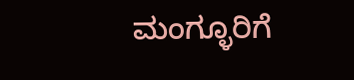ಮಂಗ್ಳೂರಿಗೆ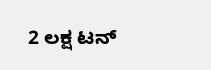2 ಲಕ್ಷ ಟನ್‌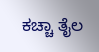ಕಚ್ಚಾ ತೈಲ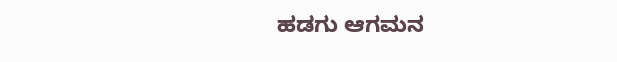ಹಡಗು ಆಗಮನ